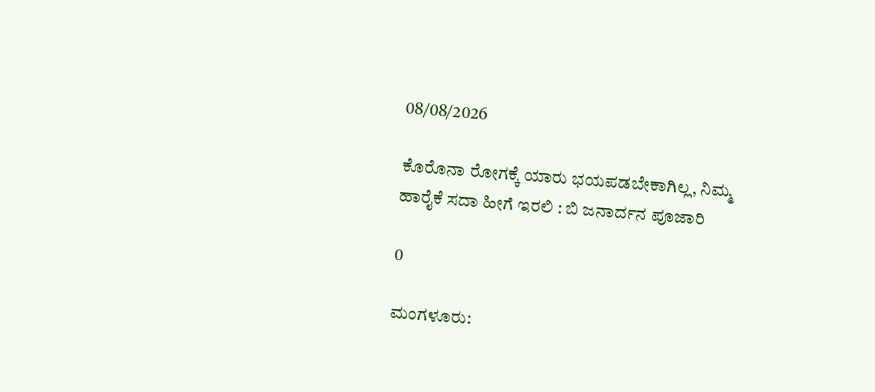08/08/2026

ಕೊರೊನಾ ರೋಗಕ್ಕೆ ಯಾರು ಭಯಪಡಬೇಕಾಗಿಲ್ಲ, ನಿಮ್ಮ ಹಾರೈಕೆ ಸದಾ ಹೀಗೆ ಇರಲಿ : ಬಿ ಜನಾರ್ದನ ಪೂಜಾರಿ

0

ಮಂಗಳೂರು: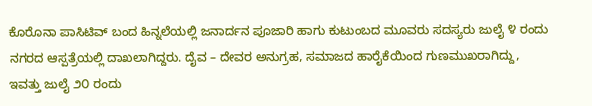ಕೊರೊನಾ ಪಾಸಿಟಿವ್ ಬಂದ ಹಿನ್ನಲೆಯಲ್ಲಿ ಜನಾರ್ದನ ಪೂಜಾರಿ ಹಾಗು ಕುಟುಂಬದ ಮೂವರು ಸದಸ್ಯರು ಜುಲೈ ೪ ರಂದು ನಗರದ ಆಸ್ಪತ್ರೆಯಲ್ಲಿ ದಾಖಲಾಗಿದ್ದರು. ದೈವ – ದೇವರ ಅನುಗ್ರಹ, ಸಮಾಜದ ಹಾರೈಕೆಯಿಂದ ಗುಣಮುಖರಾಗಿದ್ದು, ಇವತ್ತು ಜುಲೈ ೨೦ ರಂದು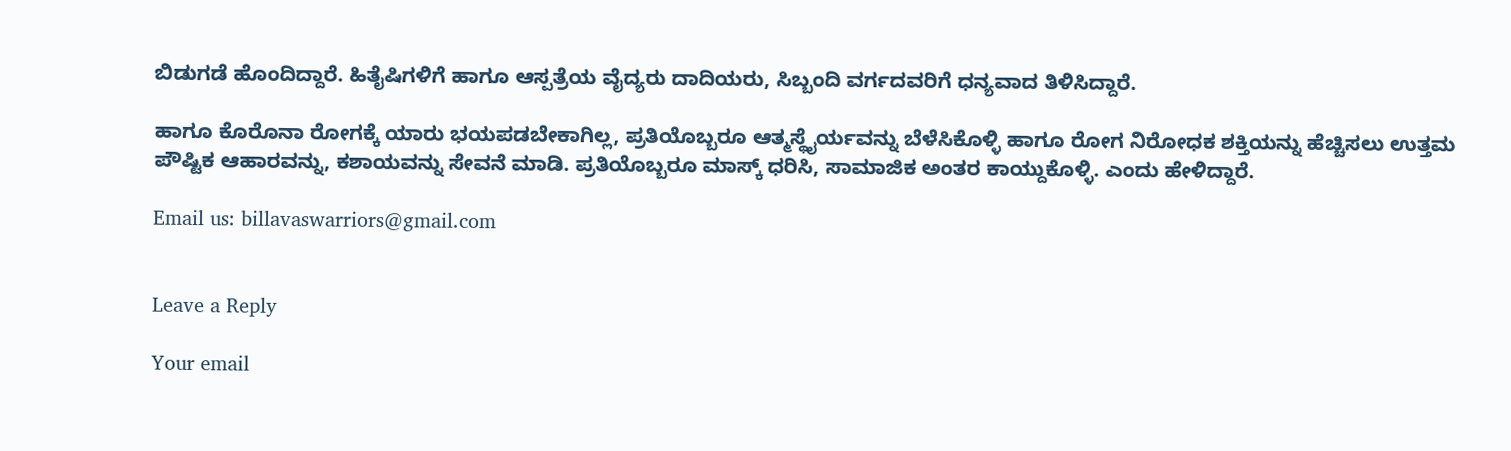ಬಿಡುಗಡೆ ಹೊಂದಿದ್ದಾರೆ. ಹಿತೈಷಿಗಳಿಗೆ ಹಾಗೂ ಆಸ್ಪತ್ರೆಯ ವೈದ್ಯರು ದಾದಿಯರು, ಸಿಬ್ಬಂದಿ ವರ್ಗದವರಿಗೆ ಧನ್ಯವಾದ ತಿಳಿಸಿದ್ದಾರೆ.

ಹಾಗೂ ಕೊರೊನಾ ರೋಗಕ್ಕೆ ಯಾರು ಭಯಪಡಬೇಕಾಗಿಲ್ಲ, ಪ್ರತಿಯೊಬ್ಬರೂ ಆತ್ಮಸ್ಥೈರ್ಯವನ್ನು ಬೆಳೆಸಿಕೊಳ್ಳಿ ಹಾಗೂ ರೋಗ ನಿರೋಧಕ ಶಕ್ತಿಯನ್ನು ಹೆಚ್ಚಿಸಲು ಉತ್ತಮ ಪೌಷ್ಟಿಕ ಆಹಾರವನ್ನು, ಕಶಾಯವನ್ನು ಸೇವನೆ ಮಾಡಿ. ಪ್ರತಿಯೊಬ್ಬರೂ ಮಾಸ್ಕ್ ಧರಿಸಿ, ಸಾಮಾಜಿಕ ಅಂತರ ಕಾಯ್ದುಕೊಳ್ಳಿ. ಎಂದು ಹೇಳಿದ್ದಾರೆ.

Email us: billavaswarriors@gmail.com


Leave a Reply

Your email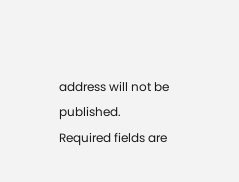address will not be published. Required fields are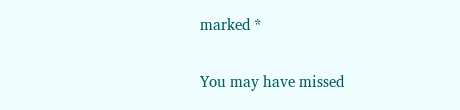marked *

You may have missed